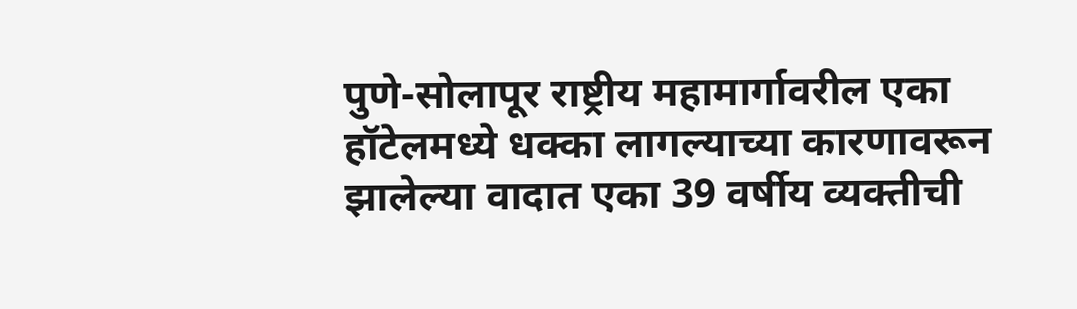पुणे-सोलापूर राष्ट्रीय महामार्गावरील एका हॉटेलमध्ये धक्का लागल्याच्या कारणावरून झालेल्या वादात एका 39 वर्षीय व्यक्तीची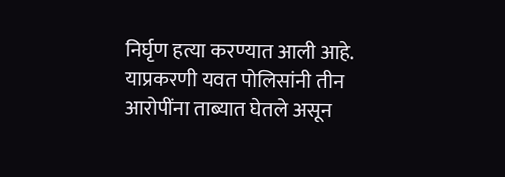निर्घृण हत्या करण्यात आली आहे.
याप्रकरणी यवत पोलिसांनी तीन आरोपींना ताब्यात घेतले असून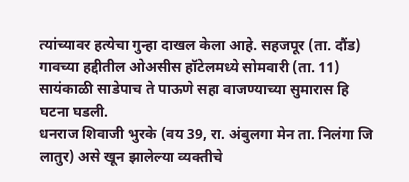त्यांच्यावर हत्येचा गुन्हा दाखल केला आहे. सहजपूर (ता. दौंड) गावच्या हद्दीतील ओअसीस हॉटेलमध्ये सोमवारी (ता. 11) सायंकाळी साडेपाच ते पाऊणे सहा वाजण्याच्या सुमारास हि घटना घडली.
धनराज शिवाजी भुरके (वय 39, रा. अंबुलगा मेन ता. निलंगा जि लातुर) असे खून झालेल्या व्यक्तीचे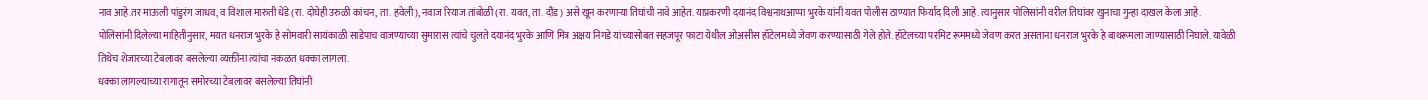नाव आहे.तर माऊली पांडुरंग जाधव, व विशाल मारुती धेंडे (रा. दोघेही उरुळी कांचन, ता. हवेली), नवाज रियाज तांबोळी (रा. यवत, ता. दौंड) असे खून करणाऱ्या तिघांची नावे आहेत. याप्रकरणी दयानंद विश्वनाथआप्पा भुरके यांनी यवत पोलीस ठाण्यात फिर्याद दिली आहे. त्यानुसार पोलिसांनी वरील तिघांवर खुनाचा गुन्हा दाखल केला आहे.
पोलिसांनी दिलेल्या माहितीनुसार, मयत धनराज भुरके हे सोमवारी सायंकाळी साडेपाच वाजण्याच्या सुमारास त्यांचे चुलते दयानंद भुरके आणि मित्र अक्षय निगडे यांच्यासोबत सहजपूर फाटा येथील ओअसीस हॉटेलमध्ये जेवण करण्यासाठी गेले होते. हॉटेलच्या परमिट रूममध्ये जेवण करत असताना धनराज भुरके हे बाथरूमला जाण्यासाठी निघाले. यावेळी तिथेच शेजारच्या टेबलावर बसलेल्या व्यक्तींना त्यांचा नकळत धक्का लागला.
धक्का लागल्याच्या रागातून समोरच्या टेबलावर बसलेल्या तिघांनी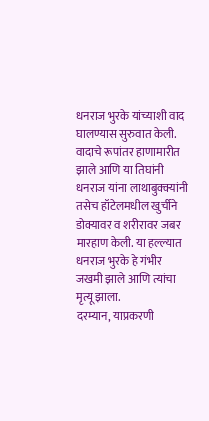धनराज भुरके यांच्याशी वाद घालण्यास सुरुवात केली. वादाचे रूपांतर हाणामारीत झाले आणि या तिघांनी धनराज यांना लाथाबुक्क्यांनी तसेच हॉटेलमधील खुर्चीने डोक्यावर व शरीरावर जबर मारहाण केली. या हल्ल्यात धनराज भुरके हे गंभीर जखमी झाले आणि त्यांचा मृत्यू झाला.
दरम्यान, याप्रकरणी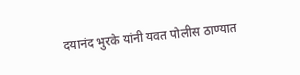दयानंद भुरके यांनी यवत पोलीस ठाण्यात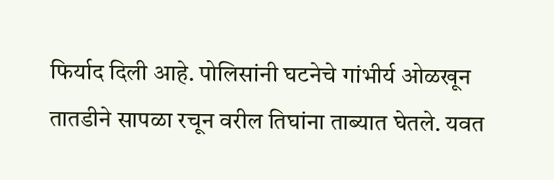फिर्याद दिली आहे. पोलिसांनी घटनेचे गांभीर्य ओळखून तातडीने सापळा रचून वरील तिघांना ताब्यात घेतले. यवत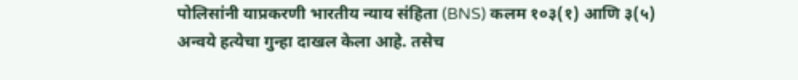पोलिसांनी याप्रकरणी भारतीय न्याय संहिता (BNS) कलम १०३(१) आणि ३(५) अन्वये हत्येचा गुन्हा दाखल केला आहे. तसेच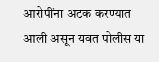आरोपींना अटक करण्यात आली असून यवत पोलीस या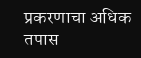प्रकरणाचा अधिक तपास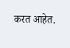करत आहेत.